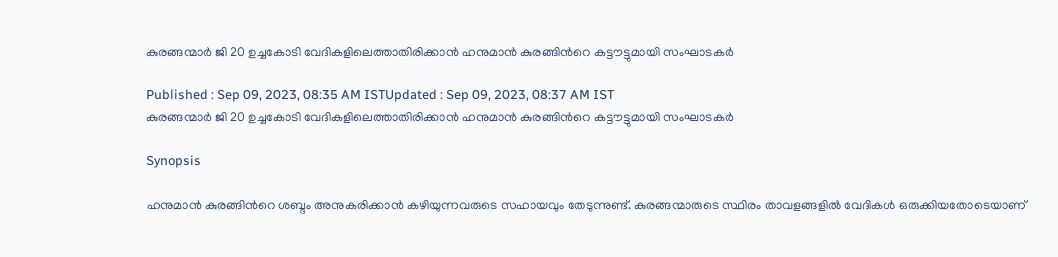കുരങ്ങന്മാർ ജി 20 ഉച്ചകോടി വേദികളിലെത്താതിരിക്കാൻ ഹനുമാൻ കുരങ്ങിന്‍റെ കട്ടൗട്ടുമായി സംഘാടകർ

Published : Sep 09, 2023, 08:35 AM ISTUpdated : Sep 09, 2023, 08:37 AM IST
കുരങ്ങന്മാർ ജി 20 ഉച്ചകോടി വേദികളിലെത്താതിരിക്കാൻ ഹനുമാൻ കുരങ്ങിന്‍റെ കട്ടൗട്ടുമായി സംഘാടകർ

Synopsis

ഹനുമാന്‍ കുരങ്ങിന്‍റെ ശബ്ദം അനുകരിക്കാന്‍ കഴിയുന്നവരുടെ സഹായവും തേടുന്നുണ്ട്. കുരങ്ങന്മാരുടെ സ്ഥിരം താവളങ്ങളില്‍ വേദികള്‍ ഒരുക്കിയതോടെയാണ്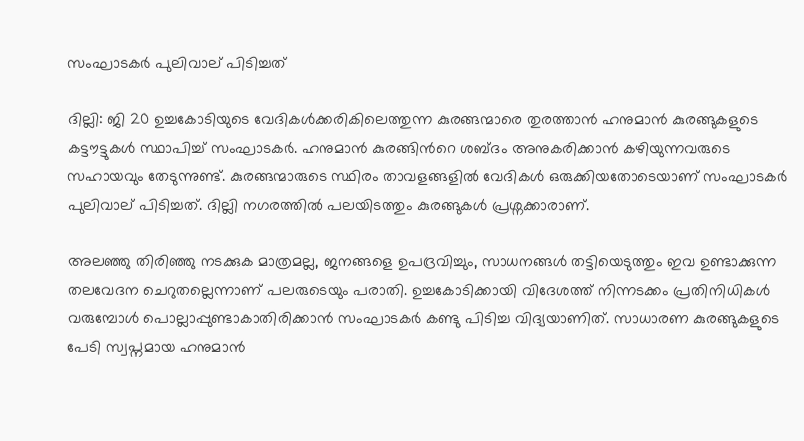സംഘാടകര്‍ പുലിവാല് പിടിച്ചത്

ദില്ലി: ജി 20 ഉച്ചകോടിയുടെ വേദികള്‍ക്കരികിലെത്തുന്ന കുരങ്ങന്മാരെ തുരത്താന്‍ ഹനുമാന്‍ കുരങ്ങുകളുടെ കട്ടൗട്ടുകള്‍ സ്ഥാപിച്ച് സംഘാടകര്‍. ഹനുമാന്‍ കുരങ്ങിന്‍റെ ശബ്ദം അനുകരിക്കാന്‍ കഴിയുന്നവരുടെ സഹായവും തേടുന്നുണ്ട്. കുരങ്ങന്മാരുടെ സ്ഥിരം താവളങ്ങളില്‍ വേദികള്‍ ഒരുക്കിയതോടെയാണ് സംഘാടകര്‍ പുലിവാല് പിടിച്ചത്. ദില്ലി നഗരത്തില്‍ പലയിടത്തും കുരങ്ങുകള്‍ പ്രശ്നക്കാരാണ്.

അലഞ്ഞു തിരിഞ്ഞു നടക്കുക മാത്രമല്ല, ജനങ്ങളെ ഉപദ്രവിച്ചും, സാധനങ്ങൾ തട്ടിയെടുത്തും ഇവ ഉണ്ടാക്കുന്ന തലവേദന ചെറുതല്ലെന്നാണ് പലരുടെയും പരാതി. ഉച്ചകോടിക്കായി വിദേശത്ത് നിന്നടക്കം പ്രതിനിധികള്‍ വരുമ്പോള്‍ പൊല്ലാപ്പുണ്ടാകാതിരിക്കാന്‍ സംഘാടകര്‍ കണ്ടു പിടിച്ച വിദ്യയാണിത്. സാധാരണ കുരങ്ങുകളുടെ പേടി സ്വപ്നമായ ഹനുമാന്‍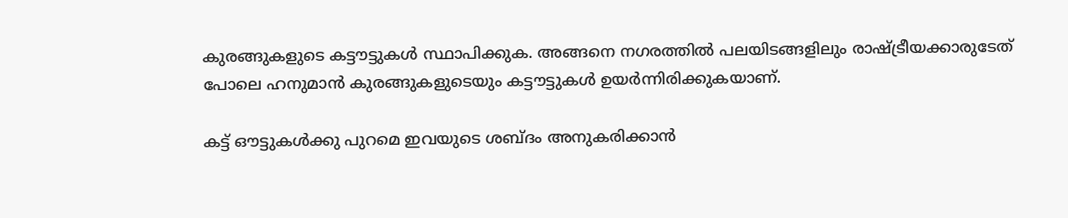കുരങ്ങുകളുടെ കട്ടൗട്ടുകള്‍ സ്ഥാപിക്കുക. അങ്ങനെ നഗരത്തില്‍ പലയിടങ്ങളിലും രാഷ്ട്രീയക്കാരുടേത് പോലെ ഹനുമാന്‍ കുരങ്ങുകളുടെയും കട്ടൗട്ടുകള്‍ ഉയര്‍ന്നിരിക്കുകയാണ്.

കട്ട് ഔട്ടുകൾക്കു പുറമെ ഇവയുടെ ശബ്ദം അനുകരിക്കാൻ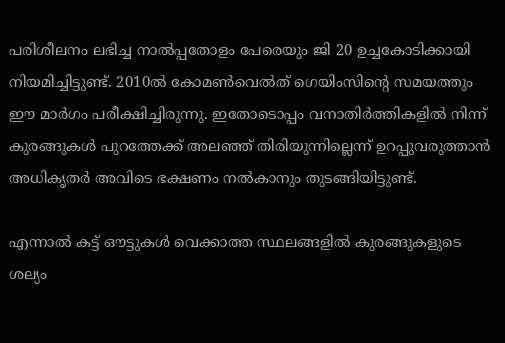പരിശീലനം ലഭിച്ച നാൽപ്പതോളം പേരെയും ജി 20 ഉച്ചകോടിക്കായി നിയമിച്ചിട്ടുണ്ട്. 2010ൽ കോമൺവെൽത് ഗെയിംസിന്റെ സമയത്തും ഈ മാര്‍ഗം പരീക്ഷിച്ചിരുന്നു. ഇതോടൊപ്പം വനാതിർത്തികളിൽ നിന്ന് കുരങ്ങുകൾ പുറത്തേക്ക് അലഞ്ഞ് തിരിയുന്നില്ലെന്ന് ഉറപ്പുവരുത്താൻ അധികൃതർ അവിടെ ഭക്ഷണം നൽകാനും തുടങ്ങിയിട്ടുണ്ട്.

എന്നാല്‍ കട്ട് ഔട്ടുകൾ വെക്കാത്ത സ്ഥലങ്ങളിൽ കുരങ്ങുകളുടെ ശല്യം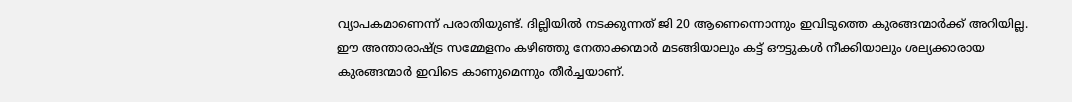വ്യാപകമാണെന്ന് പരാതിയുണ്ട്. ദില്ലിയിൽ നടക്കുന്നത് ജി 20 ആണെന്നൊന്നും ഇവിടുത്തെ കുരങ്ങന്മാർക്ക് അറിയില്ല. ഈ അന്താരാഷ്ട്ര സമ്മേളനം കഴിഞ്ഞു നേതാക്കന്മാർ മടങ്ങിയാലും കട്ട് ഔട്ടുകൾ നീക്കിയാലും ശല്യക്കാരായ കുരങ്ങന്മാർ ഇവിടെ കാണുമെന്നും തീർച്ചയാണ്.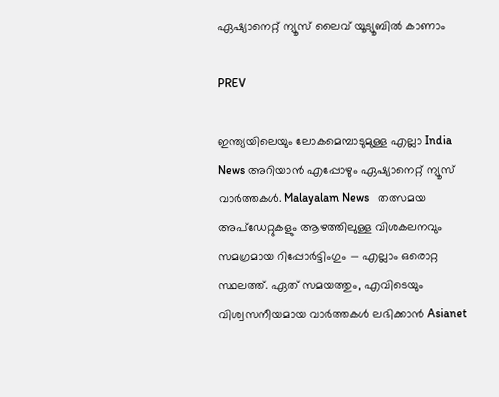ഏഷ്യാനെറ്റ് ന്യൂസ് ലൈവ് യൂട്യൂബിൽ കാണാം

PREV

ഇന്ത്യയിലെയും ലോകമെമ്പാടുമുള്ള എല്ലാ India News അറിയാൻ എപ്പോഴും ഏഷ്യാനെറ്റ് ന്യൂസ് വാർത്തകൾ. Malayalam News   തത്സമയ അപ്‌ഡേറ്റുകളും ആഴത്തിലുള്ള വിശകലനവും സമഗ്രമായ റിപ്പോർട്ടിംഗും — എല്ലാം ഒരൊറ്റ സ്ഥലത്ത്. ഏത് സമയത്തും, എവിടെയും വിശ്വസനീയമായ വാർത്തകൾ ലഭിക്കാൻ Asianet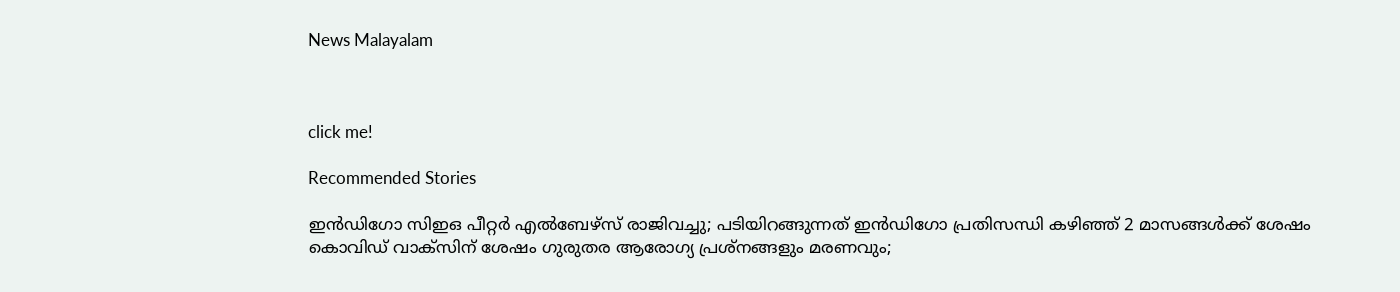News Malayalam



click me!

Recommended Stories

ഇൻഡിഗോ സിഇഒ പീറ്റർ എൽബേഴ്സ് രാജിവച്ചു; പടിയിറങ്ങുന്നത് ഇൻഡിഗോ പ്രതിസന്ധി കഴിഞ്ഞ് 2 മാസങ്ങൾക്ക് ശേഷം
കൊവിഡ് വാക്സിന് ശേഷം ഗുരുതര ആരോഗ്യ പ്രശ്നങ്ങളും മരണവും;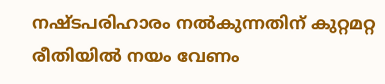നഷ്ടപരിഹാരം നൽകുന്നതിന് കുറ്റമറ്റ രീതിയിൽ നയം വേണം